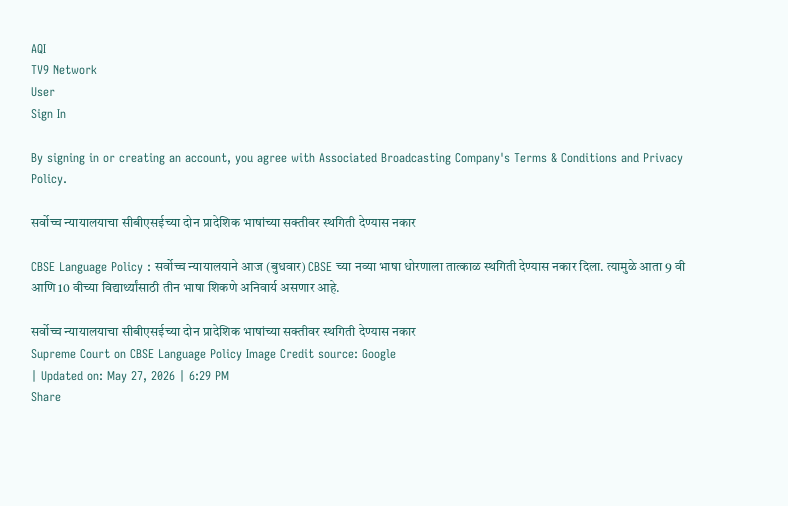AQI
TV9 Network
User
Sign In

By signing in or creating an account, you agree with Associated Broadcasting Company's Terms & Conditions and Privacy Policy.

सर्वोच्च न्यायालयाचा सीबीएसईच्या दोन प्रादेशिक भाषांच्या सक्तीवर स्थगिती देण्यास नकार

CBSE Language Policy : सर्वोच्च न्यायालयाने आज (बुधवार) CBSE च्या नव्या भाषा धोरणाला तात्काळ स्थगिती देण्यास नकार दिला. त्यामुळे आता 9 वी आणि 10 वीच्या विद्यार्थ्यांसाठी तीन भाषा शिकणे अनिवार्य असणार आहे.

सर्वोच्च न्यायालयाचा सीबीएसईच्या दोन प्रादेशिक भाषांच्या सक्तीवर स्थगिती देण्यास नकार
Supreme Court on CBSE Language Policy Image Credit source: Google
| Updated on: May 27, 2026 | 6:29 PM
Share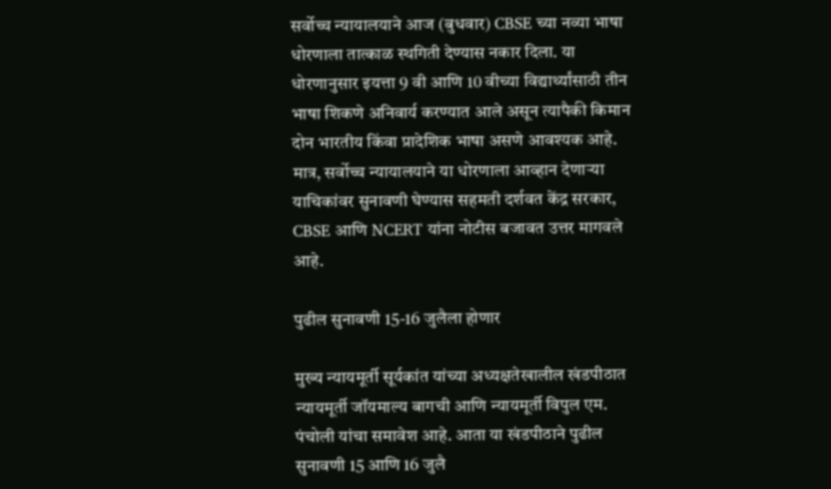सर्वोच्च न्यायालयाने आज (बुधवार) CBSE च्या नव्या भाषा धोरणाला तात्काळ स्थगिती देण्यास नकार दिला. या धोरणानुसार इयत्ता 9 वी आणि 10 वीच्या विद्यार्थ्यांसाठी तीन भाषा शिकणे अनिवार्य करण्यात आले असून त्यापैकी किमान दोन भारतीय किंवा प्रादेशिक भाषा असणे आवश्यक आहे. मात्र, सर्वोच्च न्यायालयाने या धोरणाला आव्हान देणाऱ्या याचिकांवर सुनावणी घेण्यास सहमती दर्शवत केंद्र सरकार, CBSE आणि NCERT यांना नोटीस बजावत उत्तर मागवले आहे.

पुढील सुनावणी 15-16 जुलैला होणार

मुख्य न्यायमूर्ती सूर्यकांत यांच्या अध्यक्षतेखालील खंडपीठात न्यायमूर्ती जॉयमाल्य बागची आणि न्यायमूर्ती विपुल एम. पंचोली यांचा समावेश आहे. आता या खंडपीठाने पुढील सुनावणी 15 आणि 16 जुलै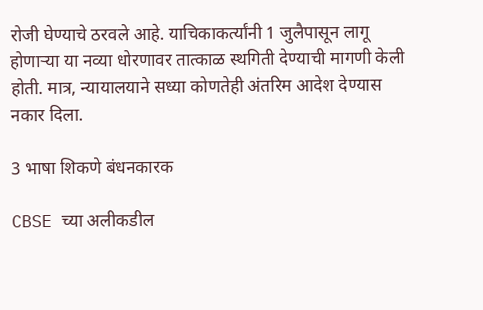रोजी घेण्याचे ठरवले आहे. याचिकाकर्त्यांनी 1 जुलैपासून लागू होणाऱ्या या नव्या धोरणावर तात्काळ स्थगिती देण्याची मागणी केली होती. मात्र, न्यायालयाने सध्या कोणतेही अंतरिम आदेश देण्यास नकार दिला.

3 भाषा शिकणे बंधनकारक

CBSE च्या अलीकडील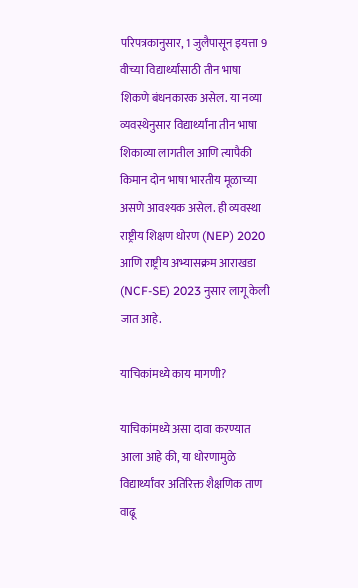परिपत्रकानुसार, 1 जुलैपासून इयत्ता 9 वीच्या विद्यार्थ्यांसाठी तीन भाषा शिकणे बंधनकारक असेल. या नव्या व्यवस्थेनुसार विद्यार्थ्यांना तीन भाषा शिकाव्या लागतील आणि त्यापैकी किमान दोन भाषा भारतीय मूळाच्या असणे आवश्यक असेल. ही व्यवस्था राष्ट्रीय शिक्षण धोरण (NEP) 2020 आणि राष्ट्रीय अभ्यासक्रम आराखडा (NCF-SE) 2023 नुसार लागू केली जात आहे.

याचिकांमध्ये काय मागणी?

याचिकांमध्ये असा दावा करण्यात आला आहे की, या धोरणामुळे विद्यार्थ्यांवर अतिरिक्त शैक्षणिक ताण वाढू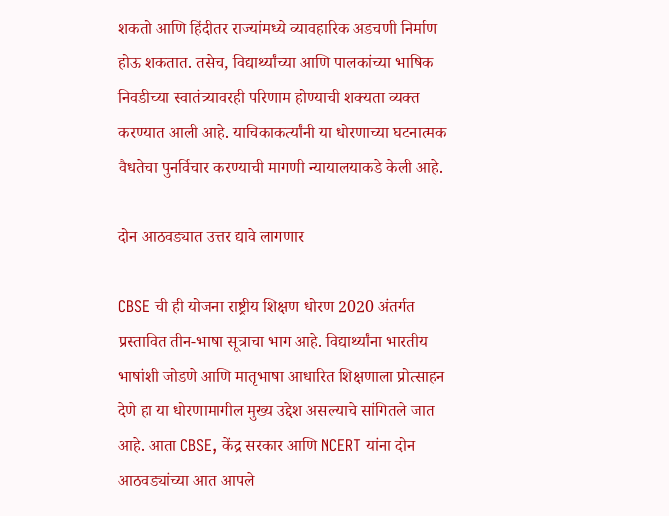शकतो आणि हिंदीतर राज्यांमध्ये व्यावहारिक अडचणी निर्माण होऊ शकतात. तसेच, विद्यार्थ्यांच्या आणि पालकांच्या भाषिक निवडीच्या स्वातंत्र्यावरही परिणाम होण्याची शक्यता व्यक्त करण्यात आली आहे. याचिकाकर्त्यांनी या धोरणाच्या घटनात्मक वैधतेचा पुनर्विचार करण्याची मागणी न्यायालयाकडे केली आहे.

दोन आठवड्यात उत्तर द्यावे लागणार

CBSE ची ही योजना राष्ट्रीय शिक्षण धोरण 2020 अंतर्गत प्रस्तावित तीन-भाषा सूत्राचा भाग आहे. विद्यार्थ्यांना भारतीय भाषांशी जोडणे आणि मातृभाषा आधारित शिक्षणाला प्रोत्साहन देणे हा या धोरणामागील मुख्य उद्देश असल्याचे सांगितले जात आहे. आता CBSE, केंद्र सरकार आणि NCERT यांना दोन आठवड्यांच्या आत आपले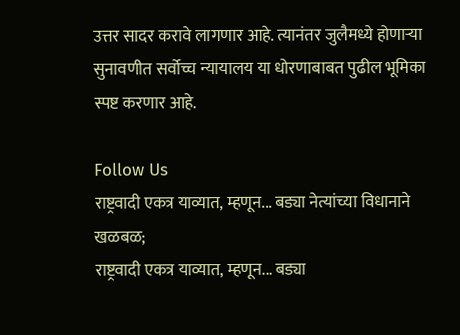उत्तर सादर करावे लागणार आहे. त्यानंतर जुलैमध्ये होणाऱ्या सुनावणीत सर्वोच्च न्यायालय या धोरणाबाबत पुढील भूमिका स्पष्ट करणार आहे.

Follow Us
राष्ट्रवादी एकत्र याव्यात, म्हणून... बड्या नेत्यांच्या विधानाने खळबळ;
राष्ट्रवादी एकत्र याव्यात, म्हणून... बड्या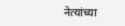नेत्यांच्या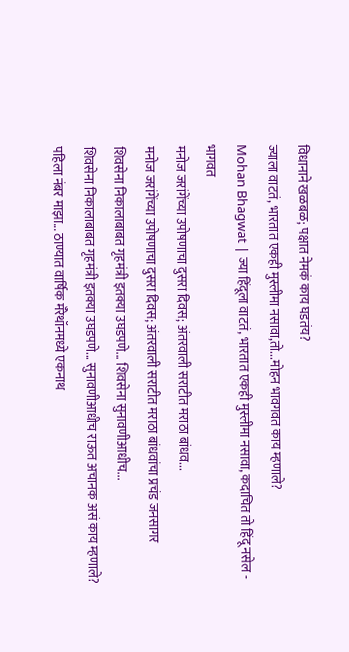विधानाने खळबळ; पक्षात नेमकं काय घडतंय?
ज्याला वाटतं, भारतात एकही मुस्लीमा नसावा,तो...मोहन भावगवत काय म्हणाले?
Mohan Bhagwat | ज्या हिंदूला वाटतं, भारतात एकही मुस्लीमा नसावा, कदाचित तो हिंदू नसेल - भागवत
मनोज जरांगेंच्या उपोषणाचा दुसरा दिवस; अंतरवाली सराटीत मराठा बांधव...
मनोज जरांगेंच्या उपोषणाचा दुसरा दिवस; अंतरवाली सराटीत मराठा बांधवांचा प्रचंड जनसागर
शिवसेना निकालाबाबत गृहमंत्री इतक्या उघडपणे... शिवसेना सुनावणीआधीच...
शिवसेना निकालाबाबत गृहमंत्री इतक्या उघडपणे... सुनावणीआधीच राऊत अचानक असं काय म्हणाले?
पहिला नंबर माझा... ठाण्यात वार्षिक मॅरेथॉनमध्ये एकनाथ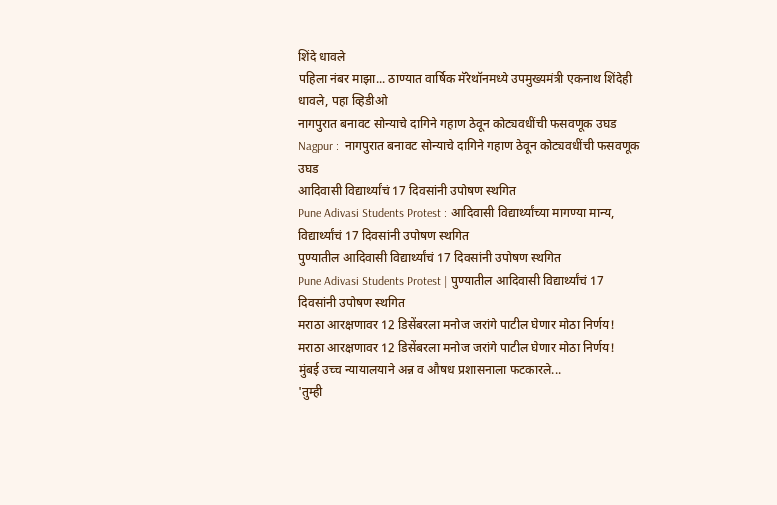शिंदे धावले
पहिला नंबर माझा... ठाण्यात वार्षिक मॅरेथॉनमध्ये उपमुख्यमंत्री एकनाथ शिंदेही धावले, पहा व्हिडीओ
नागपुरात बनावट सोन्याचे दागिने गहाण ठेवून कोट्यवधींची फसवणूक उघड
Nagpur :  नागपुरात बनावट सोन्याचे दागिने गहाण ठेवून कोट्यवधींची फसवणूक उघड
आदिवासी विद्यार्थ्यांचं 17 दिवसांनी उपोषण स्थगित
Pune Adivasi Students Protest : आदिवासी विद्यार्थ्यांच्या मागण्या मान्य, विद्यार्थ्यांचं 17 दिवसांनी उपोषण स्थगित
पुण्यातील आदिवासी विद्यार्थ्यांचं 17 दिवसांनी उपोषण स्थगित
Pune Adivasi Students Protest | पुण्यातील आदिवासी विद्यार्थ्यांचं 17 दिवसांनी उपोषण स्थगित
मराठा आरक्षणावर 12 डिसेंबरला मनोज जरांगे पाटील घेणार मोठा निर्णय!
मराठा आरक्षणावर 12 डिसेंबरला मनोज जरांगे पाटील घेणार मोठा निर्णय!
मुंबई उच्च न्यायालयाने अन्न व औषध प्रशासनाला फटकारले...
'तुम्ही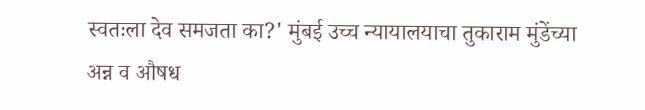स्वतःला देव समजता का?' मुंबई उच्च न्यायालयाचा तुकाराम मुंडेंच्या अन्न व औषध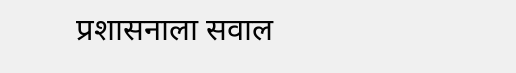प्रशासनाला सवाल